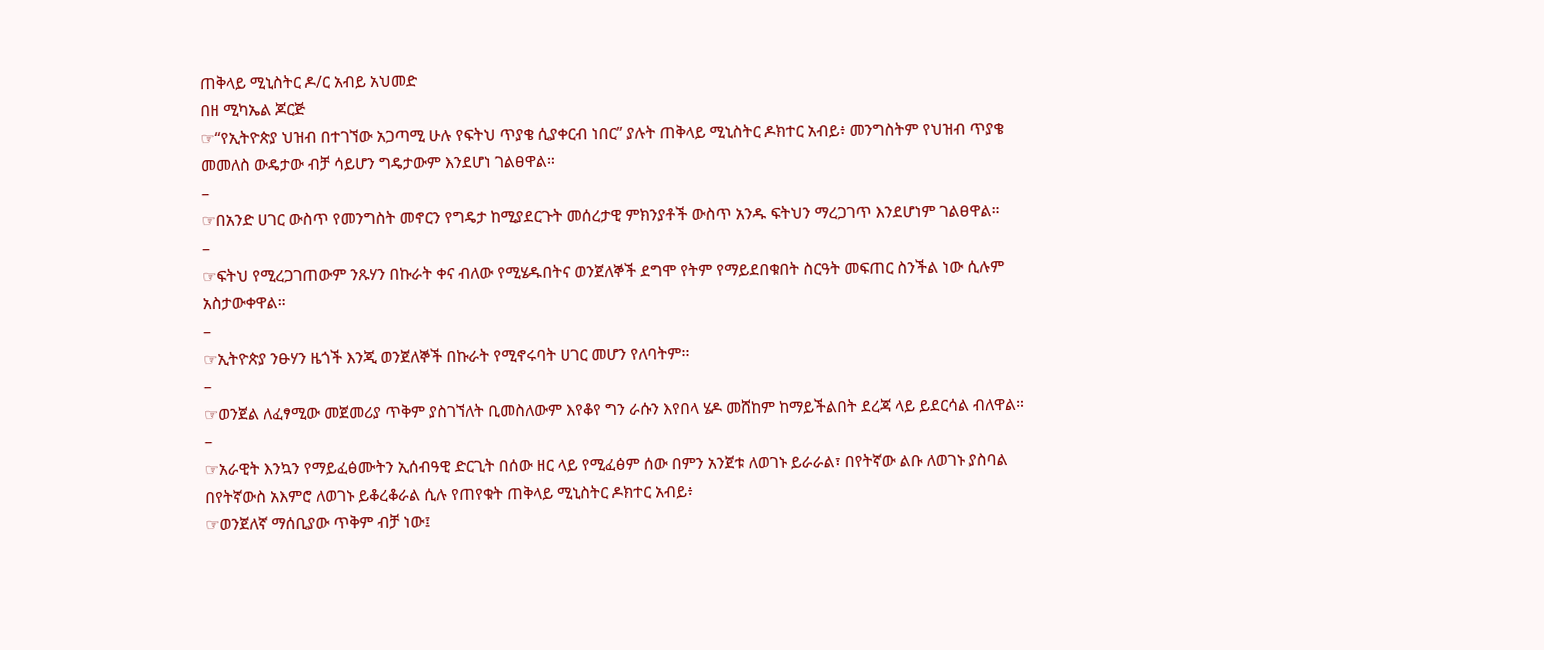ጠቅላይ ሚኒስትር ዶ/ር አብይ አህመድ
በዘ ሚካኤል ጆርጅ
☞“የኢትዮጵያ ህዝብ በተገኘው አጋጣሚ ሁሉ የፍትህ ጥያቄ ሲያቀርብ ነበር” ያሉት ጠቅላይ ሚኒስትር ዶክተር አብይ፥ መንግስትም የህዝብ ጥያቄ መመለስ ውዴታው ብቻ ሳይሆን ግዴታውም እንደሆነ ገልፀዋል።
–
☞በአንድ ሀገር ውስጥ የመንግስት መኖርን የግዴታ ከሚያደርጉት መሰረታዊ ምክንያቶች ውስጥ አንዱ ፍትህን ማረጋገጥ እንደሆነም ገልፀዋል።
–
☞ፍትህ የሚረጋገጠውም ንጹሃን በኩራት ቀና ብለው የሚሄዱበትና ወንጀለኞች ደግሞ የትም የማይደበቁበት ስርዓት መፍጠር ስንችል ነው ሲሉም አስታውቀዋል።
–
☞ኢትዮጵያ ንፁሃን ዜጎች እንጂ ወንጀለኞች በኩራት የሚኖሩባት ሀገር መሆን የለባትም፡፡
–
☞ወንጀል ለፈፃሚው መጀመሪያ ጥቅም ያስገኘለት ቢመስለውም እየቆየ ግን ራሱን እየበላ ሄዶ መሸከም ከማይችልበት ደረጃ ላይ ይደርሳል ብለዋል።
–
☞አራዊት እንኳን የማይፈፅሙትን ኢሰብዓዊ ድርጊት በሰው ዘር ላይ የሚፈፅም ሰው በምን አንጀቱ ለወገኑ ይራራል፣ በየትኛው ልቡ ለወገኑ ያስባል በየትኛውስ አእምሮ ለወገኑ ይቆረቆራል ሲሉ የጠየቁት ጠቅላይ ሚኒስትር ዶክተር አብይ፥
☞ወንጀለኛ ማሰቢያው ጥቅም ብቻ ነው፤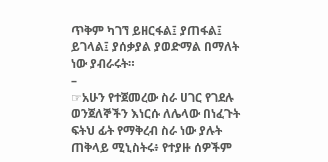ጥቅም ካገኘ ይዘርፋል፤ ያጠፋል፤ ይገላል፤ ያሰቃያል ያወድማል በማለት ነው ያብራሩት።
–
☞አሁን የተጀመረው ስራ ሀገር የገደሉ ወንጀለኞችን እነርሱ ለሌላው በነፈጉት ፍትህ ፊት የማቅረብ ስራ ነው ያሉት ጠቅላይ ሚኒስትሩ፥ የተያዙ ሰዎችም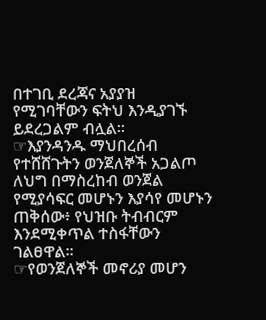በተገቢ ደረጃና አያያዝ የሚገባቸውን ፍትህ እንዲያገኙ ይደረጋልም ብሏል፡፡
☞እያንዳንዱ ማህበረሰብ የተሸሸጉትን ወንጀለኞች አጋልጦ ለህግ በማስረከብ ወንጀል የሚያሳፍር መሆኑን እያሳየ መሆኑን ጠቅሰው፥ የህዝቡ ትብብርም እንደሚቀጥል ተስፋቸውን ገልፀዋል፡፡
☞የወንጀለኞች መኖሪያ መሆን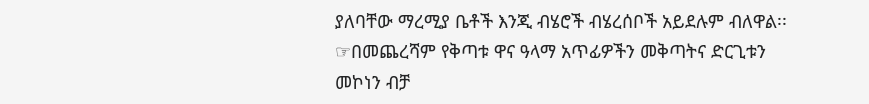ያለባቸው ማረሚያ ቤቶች እንጂ ብሄሮች ብሄረሰቦች አይደሉም ብለዋል፡፡
☞በመጨረሻም የቅጣቱ ዋና ዓላማ አጥፊዎችን መቅጣትና ድርጊቱን መኮነን ብቻ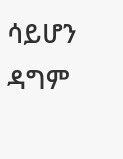ሳይሆን ዳግም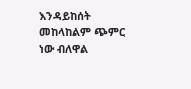እንዳይከሰት መከላከልም ጭምር ነው ብለዋል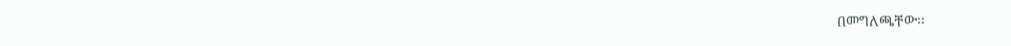በመግለጫቸው፡፡